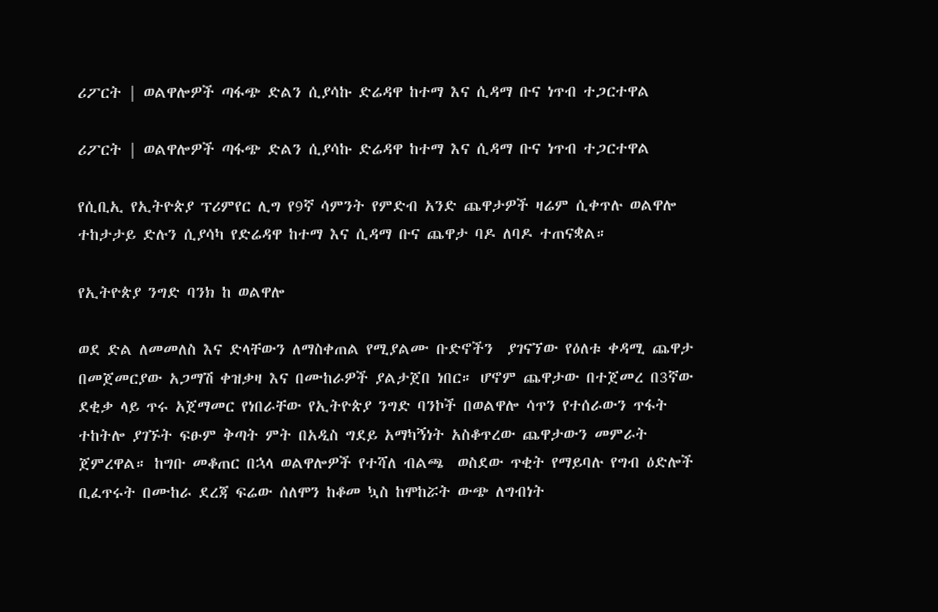ሪፖርት | ወልዋሎዎች ጣፋጭ ድልን ሲያሳኩ ድሬዳዋ ከተማ እና ሲዳማ ቡና ነጥብ ተጋርተዋል

ሪፖርት | ወልዋሎዎች ጣፋጭ ድልን ሲያሳኩ ድሬዳዋ ከተማ እና ሲዳማ ቡና ነጥብ ተጋርተዋል

የሲቢኢ የኢትዮጵያ ፕሪምየር ሊግ የ9ኛ ሳምንት የምድብ አንድ ጨዋታዎች ዛሬም ሲቀጥሉ ወልዋሎ ተከታታይ ድሉን ሲያሳካ የድሬዳዋ ከተማ እና ሲዳማ ቡና ጨዋታ ባዶ ለባዶ ተጠናቋል።

የኢትዮጵያ ንግድ ባንክ ከ ወልዋሎ

ወደ ድል ለመመለስ እና ድላቸውን ለማስቀጠል የሚያልሙ ቡድኖችን  ያገናኘው የዕለቱ ቀዳሚ ጨዋታ በመጀመርያው አጋማሽ ቀዝቃዛ እና በሙከራዎች ያልታጀበ ነበር። ሆኖም ጨዋታው በተጀመረ በ3ኛው ደቂቃ ላይ ጥሩ አጀማመር የነበራቸው የኢትዮጵያ ንግድ ባንኮች በወልዋሎ ሳጥን የተሰራውን ጥፋት ተከትሎ ያገኙት ፍፁም ቅጣት ምት በአዲስ ግደይ አማካኝነት አስቆጥረው ጨዋታውን መምራት ጀምረዋል። ከግቡ መቆጠር በኋላ ወልዋሎዎች የተሻለ ብልጫ  ወስደው ጥቂት የማይባሉ የግብ ዕድሎች ቢፈጥሩት በሙከራ ደረጃ ፍሬው ሰለሞን ከቆመ ኳስ ከሞከሯት ውጭ ለግብነት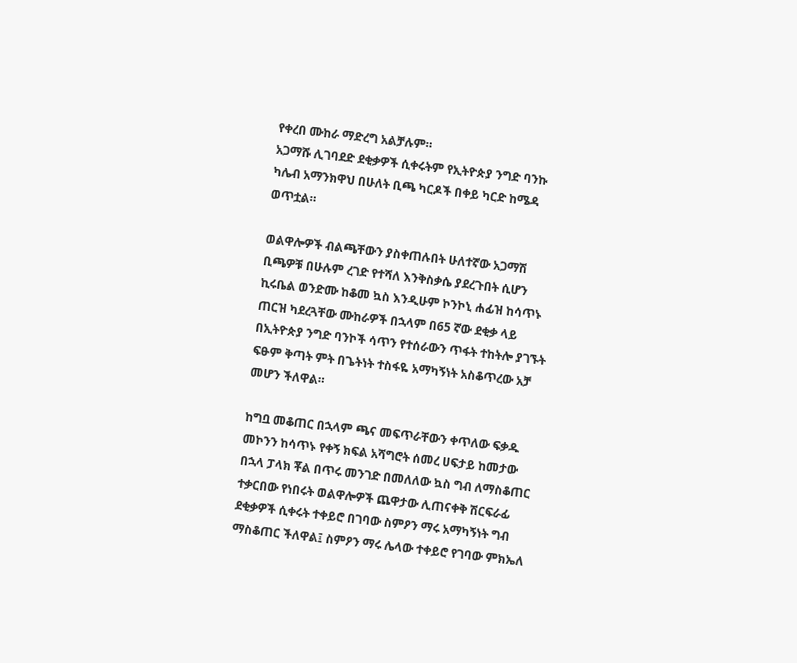የቀረበ ሙከራ ማድረግ አልቻሉም።
አጋማሹ ሊገባደድ ደቂቃዎች ሲቀሩትም የኢትዮጵያ ንግድ ባንኩ ካሌብ አማንክዋህ በሁለት ቢጫ ካርዶች በቀይ ካርድ ከሜዳ ወጥቷል።

ወልዋሎዎች ብልጫቸውን ያስቀጠሉበት ሁለተኛው አጋማሽ ቢጫዎቹ በሁሉም ረገድ የተሻለ እንቅስቃሴ ያደረጉበት ሲሆን ኪሩቤል ወንድሙ ከቆመ ኳስ እንዲሁም ኮንኮኒ ሐፊዝ ከሳጥኑ ጠርዝ ካደረጓቸው ሙከራዎች በኋላም በ65 ኛው ደቂቃ ላይ በኢትዮጵያ ንግድ ባንኮች ሳጥን የተሰራውን ጥፋት ተከትሎ ያገኙት ፍፁም ቅጣት ምት በጌትነት ተስፋዬ አማካኝነት አስቆጥረው አቻ መሆን ችለዋል።

ከግቧ መቆጠር በኋላም ጫና መፍጥራቸውን ቀጥለው ፍቃዱ መኮንን ከሳጥኑ የቀኝ ክፍል አሻግሮት ሰመረ ሀፍታይ ከመታው በኋላ ፓላክ ቾል በጥሩ መንገድ በመለለው ኳስ ግብ ለማስቆጠር ተቃርበው የነበሩት ወልዋሎዎች ጨዋታው ሊጠናቀቅ ሽርፍራፊ ደቂቃዎች ሲቀሩት ተቀይሮ በገባው ስምዖን ማሩ አማካኝነት ግብ ማስቆጠር ችለዋል፤ ስምዖን ማሩ ሌላው ተቀይሮ የገባው ምክኤለ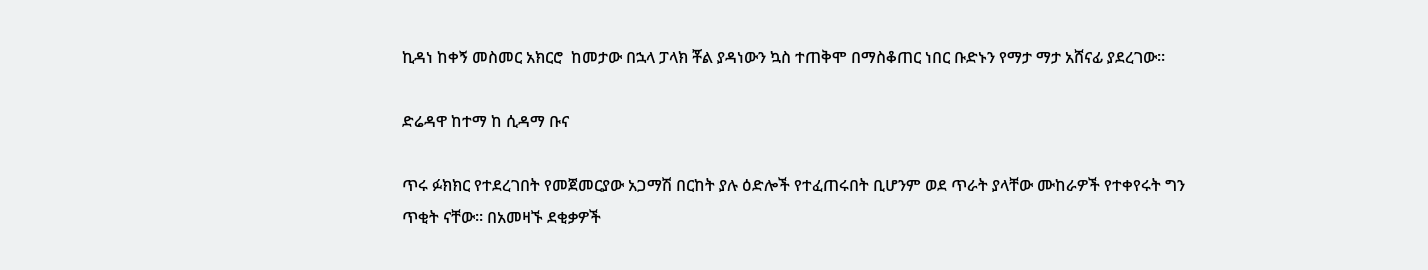ኪዳነ ከቀኝ መስመር አክርሮ  ከመታው በኋላ ፓላክ ቾል ያዳነውን ኳስ ተጠቅሞ በማስቆጠር ነበር ቡድኑን የማታ ማታ አሸናፊ ያደረገው።

ድሬዳዋ ከተማ ከ ሲዳማ ቡና

ጥሩ ፉክክር የተደረገበት የመጀመርያው አጋማሽ በርከት ያሉ ዕድሎች የተፈጠሩበት ቢሆንም ወደ ጥራት ያላቸው ሙከራዎች የተቀየሩት ግን ጥቂት ናቸው። በአመዛኙ ደቂቃዎች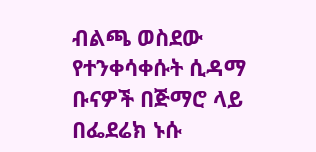ብልጫ ወስደው የተንቀሳቀሱት ሲዳማ ቡናዎች በጅማሮ ላይ በፌደሬክ ኑሱ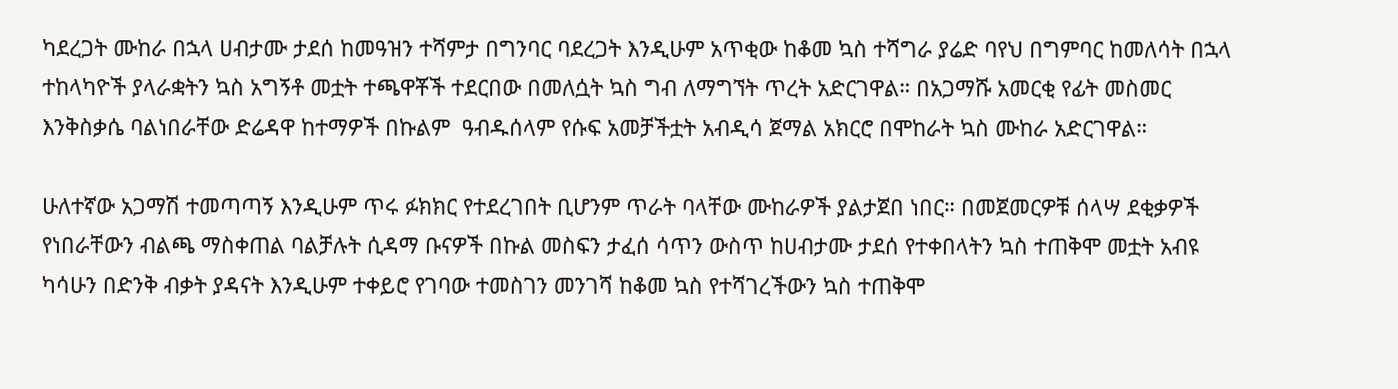ካደረጋት ሙከራ በኋላ ሀብታሙ ታደሰ ከመዓዝን ተሻምታ በግንባር ባደረጋት እንዲሁም አጥቂው ከቆመ ኳስ ተሻግራ ያሬድ ባየህ በግምባር ከመለሳት በኋላ ተከላካዮች ያላራቋትን ኳስ አግኝቶ መቷት ተጫዋቾች ተደርበው በመለሷት ኳስ ግብ ለማግኘት ጥረት አድርገዋል። በአጋማሹ አመርቂ የፊት መስመር እንቅስቃሴ ባልነበራቸው ድሬዳዋ ከተማዎች በኩልም  ዓብዱሰላም የሱፍ አመቻችቷት አብዲሳ ጀማል አክርሮ በሞከራት ኳስ ሙከራ አድርገዋል።

ሁለተኛው አጋማሽ ተመጣጣኝ እንዲሁም ጥሩ ፉክክር የተደረገበት ቢሆንም ጥራት ባላቸው ሙከራዎች ያልታጀበ ነበር። በመጀመርዎቹ ሰላሣ ደቂቃዎች የነበራቸውን ብልጫ ማስቀጠል ባልቻሉት ሲዳማ ቡናዎች በኩል መስፍን ታፈሰ ሳጥን ውስጥ ከሀብታሙ ታደሰ የተቀበላትን ኳስ ተጠቅሞ መቷት አብዩ ካሳሁን በድንቅ ብቃት ያዳናት እንዲሁም ተቀይሮ የገባው ተመስገን መንገሻ ከቆመ ኳስ የተሻገረችውን ኳስ ተጠቅሞ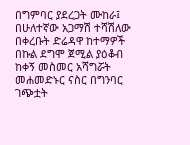በግምባር ያደረጋት ሙከራ፤  በሁለተኛው አጋማሽ ተሻሽለው በቀረቡት ድሬዳዋ ከተማዎች በኩል ደግሞ ጀሚል ያዕቆብ ከቀኝ መስመር አሻግሯት መሐመድኑር ናስር በግንባር ገጭቷት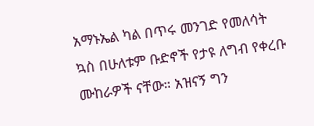አማኑኤል ካል በጥሩ መንገድ የመለሳት ኳስ በሁለቱም ቡድኖች የታዩ ለግብ የቀረቡ ሙከራዎች ናቸው። አዝናኝ ግን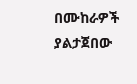በሙከራዎች ያልታጀበው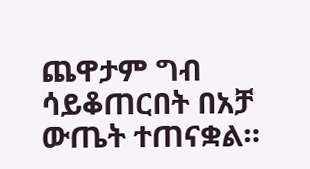ጨዋታም ግብ ሳይቆጠርበት በአቻ ውጤት ተጠናቋል።